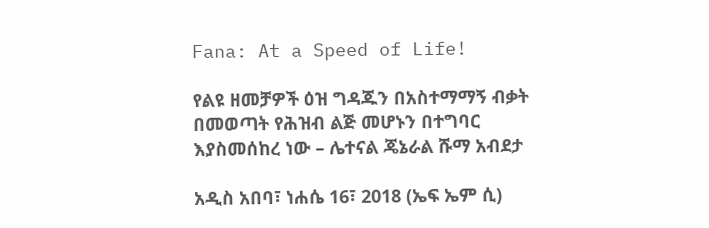Fana: At a Speed of Life!

የልዩ ዘመቻዎች ዕዝ ግዳጁን በአስተማማኝ ብቃት በመወጣት የሕዝብ ልጅ መሆኑን በተግባር እያስመሰከረ ነው – ሌተናል ጄኔራል ሹማ አብደታ

አዲስ አበባ፣ ነሐሴ 16፣ 2018 (ኤፍ ኤም ሲ)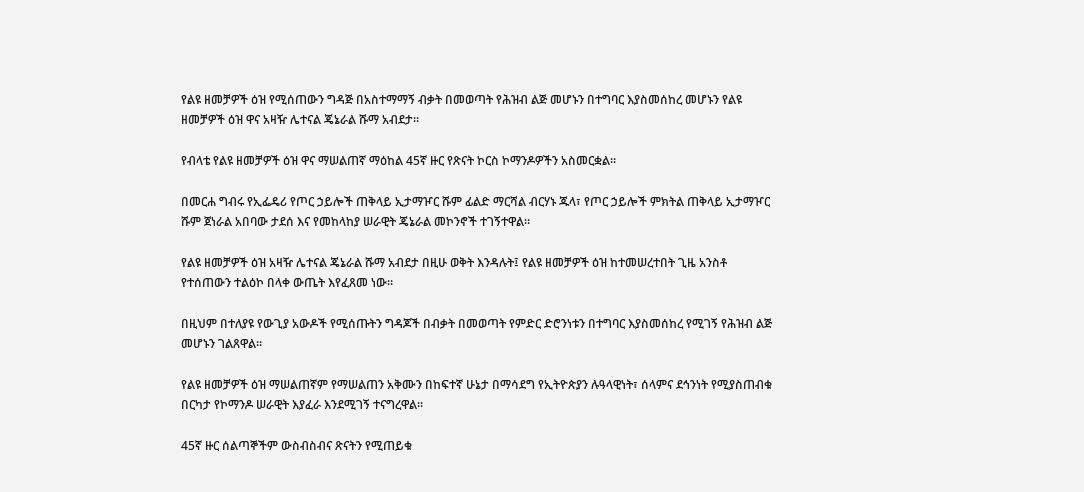የልዩ ዘመቻዎች ዕዝ የሚሰጠውን ግዳጅ በአስተማማኝ ብቃት በመወጣት የሕዝብ ልጅ መሆኑን በተግባር እያስመሰከረ መሆኑን የልዩ ዘመቻዎች ዕዝ ዋና አዛዥ ሌተናል ጄኔራል ሹማ አብደታ።

የብላቴ የልዩ ዘመቻዎች ዕዝ ዋና ማሠልጠኛ ማዕከል 45ኛ ዙር የጽናት ኮርስ ኮማንዶዎችን አስመርቋል።

በመርሐ ግብሩ የኢፌዴሪ የጦር ኃይሎች ጠቅላይ ኢታማዦር ሹም ፊልድ ማርሻል ብርሃኑ ጁላ፣ የጦር ኃይሎች ምክትል ጠቅላይ ኢታማዦር ሹም ጀነራል አበባው ታደሰ እና የመከላከያ ሠራዊት ጄኔራል መኮንኖች ተገኝተዋል።

የልዩ ዘመቻዎች ዕዝ አዛዥ ሌተናል ጄኔራል ሹማ አብደታ በዚሁ ወቅት እንዳሉት፤ የልዩ ዘመቻዎች ዕዝ ከተመሠረተበት ጊዜ አንስቶ የተሰጠውን ተልዕኮ በላቀ ውጤት እየፈጸመ ነው።

በዚህም በተለያዩ የውጊያ አውዶች የሚሰጡትን ግዳጆች በብቃት በመወጣት የምድር ድሮንነቱን በተግባር እያስመሰከረ የሚገኝ የሕዝብ ልጅ መሆኑን ገልጸዋል።

የልዩ ዘመቻዎች ዕዝ ማሠልጠኛም የማሠልጠን አቅሙን በከፍተኛ ሁኔታ በማሳደግ የኢትዮጵያን ሉዓላዊነት፣ ሰላምና ደኅንነት የሚያስጠብቁ በርካታ የኮማንዶ ሠራዊት እያፈራ እንደሚገኝ ተናግረዋል።

45ኛ ዙር ሰልጣኞችም ውስብስብና ጽናትን የሚጠይቁ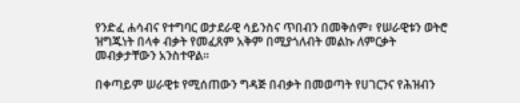የንድፈ ሐሳብና የተግባር ወታደራዊ ሳይንስና ጥበብን በመቅሰም፣ የሠራዊቱን ወትሮ ዝግጁነት በላቀ ብቃት የመፈጸም አቅም በሚያጎለብት መልኩ ለምርቃት መብቃታቸውን አንስተዋል።

በቀጣይም ሠራዊቱ የሚሰጠውን ግዳጅ በብቃት በመወጣት የሀገርንና የሕዝብን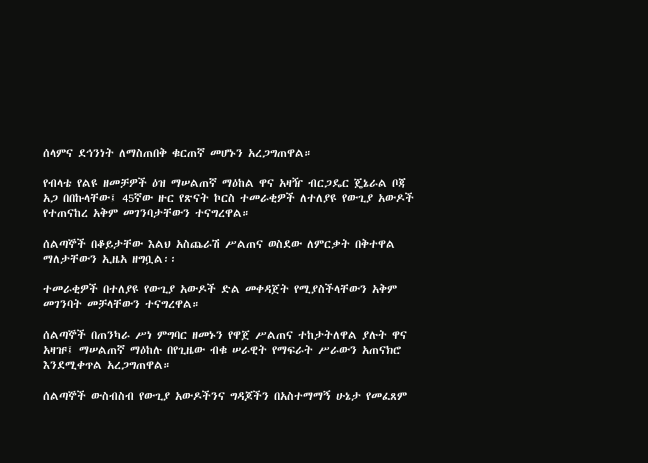ሰላምና ደኅንነት ለማስጠበቅ ቁርጠኛ መሆኑን አረጋግጠዋል።

የብላቴ የልዩ ዘመቻዎች ዕዝ ማሠልጠኛ ማዕከል ዋና አዛዥ ብርጋዴር ጄኔራል ቦጃ አጋ በበኩላቸው፤ 45ኛው ዙር የጽናት ኮርስ ተመራቂዎች ለተለያዩ የውጊያ አውዶች የተጠናከረ አቅም መገንባታቸውን ተናግረዋል።

ሰልጣኞች በቆይታቸው እልህ አስጨራሽ ሥልጠና ወስደው ለምርቃት በቅተዋል ማለታቸውን ኢዜአ ዘግቧል፡፡

ተመራቂዎች በተለያዩ የውጊያ አውዶች ድል መቀዳጀት የሚያስችላቸውን አቅም መገንባት መቻላቸውን ተናግረዋል።

ሰልጣኞች በጠንካራ ሥነ ምግባር ዘመኑን የዋጀ ሥልጠና ተከታትለዋል ያሉት ዋና አዛዡ፤ ማሠልጠኛ ማዕከሉ በየጊዜው ብቁ ሠራዊት የማፍራት ሥራውን አጠናክሮ እንደሚቀጥል አረጋግጠዋል።

ሰልጣኞች ውስብስብ የውጊያ አውዶችንና ግዳጆችን በአስተማማኝ ሁኔታ የመፈጸም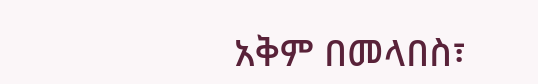አቅም በመላበስ፣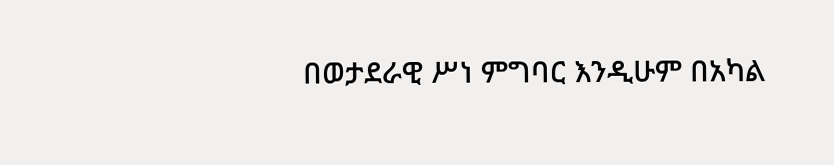በወታደራዊ ሥነ ምግባር እንዲሁም በአካል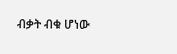ብቃት ብቁ ሆነው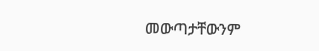መውጣታቸውንም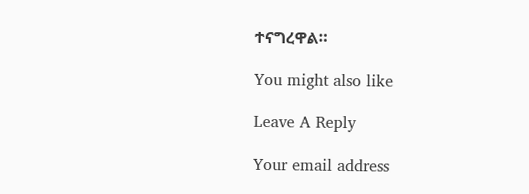ተናግረዋል።

You might also like

Leave A Reply

Your email address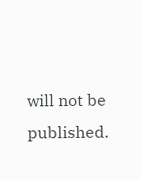will not be published.